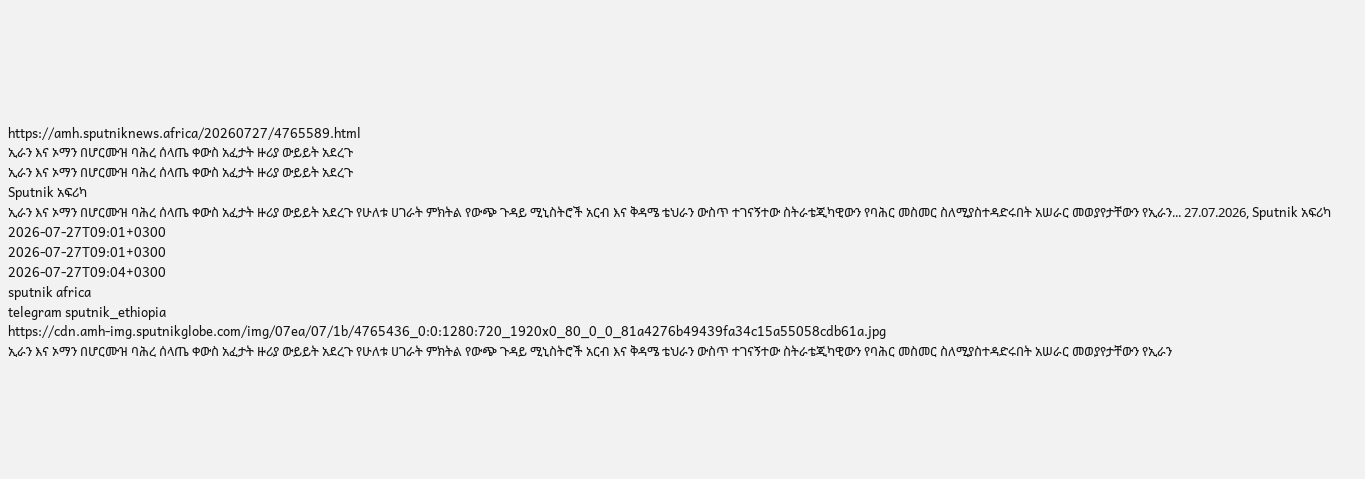https://amh.sputniknews.africa/20260727/4765589.html
ኢራን እና ኦማን በሆርሙዝ ባሕረ ሰላጤ ቀውስ አፈታት ዙሪያ ውይይት አደረጉ
ኢራን እና ኦማን በሆርሙዝ ባሕረ ሰላጤ ቀውስ አፈታት ዙሪያ ውይይት አደረጉ
Sputnik አፍሪካ
ኢራን እና ኦማን በሆርሙዝ ባሕረ ሰላጤ ቀውስ አፈታት ዙሪያ ውይይት አደረጉ የሁለቱ ሀገራት ምክትል የውጭ ጉዳይ ሚኒስትሮች አርብ እና ቅዳሜ ቴህራን ውስጥ ተገናኝተው ስትራቴጂካዊውን የባሕር መስመር ስለሚያስተዳድሩበት አሠራር መወያየታቸውን የኢራን... 27.07.2026, Sputnik አፍሪካ
2026-07-27T09:01+0300
2026-07-27T09:01+0300
2026-07-27T09:04+0300
sputnik africa
telegram sputnik_ethiopia
https://cdn.amh-img.sputnikglobe.com/img/07ea/07/1b/4765436_0:0:1280:720_1920x0_80_0_0_81a4276b49439fa34c15a55058cdb61a.jpg
ኢራን እና ኦማን በሆርሙዝ ባሕረ ሰላጤ ቀውስ አፈታት ዙሪያ ውይይት አደረጉ የሁለቱ ሀገራት ምክትል የውጭ ጉዳይ ሚኒስትሮች አርብ እና ቅዳሜ ቴህራን ውስጥ ተገናኝተው ስትራቴጂካዊውን የባሕር መስመር ስለሚያስተዳድሩበት አሠራር መወያየታቸውን የኢራን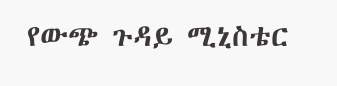የውጭ ጉዳይ ሚኒስቴር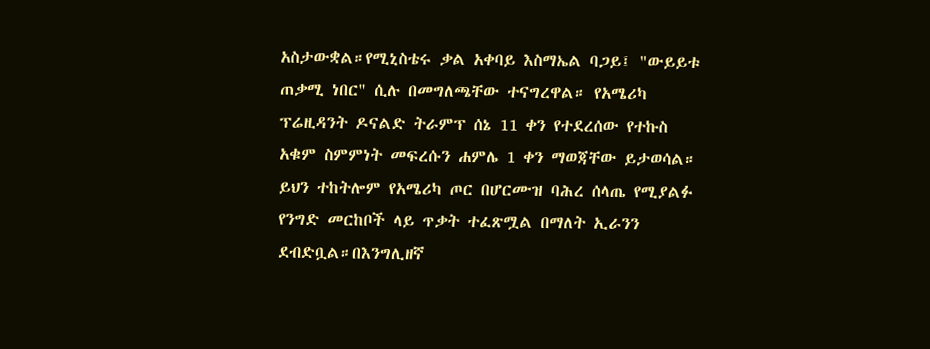አስታውቋል።የሚኒስቴሩ ቃል አቀባይ እስማኤል ባጋይ፤ "ውይይቱ ጠቃሚ ነበር" ሲሉ በመግለጫቸው ተናግረዋል። የአሜሪካ ፕሬዚዳንት ዶናልድ ትራምፕ ሰኔ 11 ቀን የተደረሰው የተኩስ አቁም ስምምነት መፍረሱን ሐምሌ 1 ቀን ማወጃቸው ይታወሳል። ይህን ተከትሎም የአሜሪካ ጦር በሆርሙዝ ባሕረ ሰላጤ የሚያልፉ የንግድ መርከቦች ላይ ጥቃት ተፈጽሟል በማለት ኢራንን ደብድቧል።በእንግሊዘኛ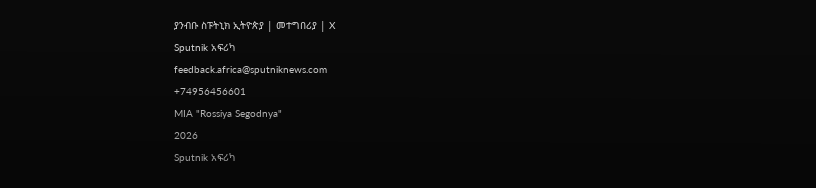ያንብቡ ስፑትኒክ ኢትዮጵያ | መተግበሪያ | X
Sputnik አፍሪካ
feedback.africa@sputniknews.com
+74956456601
MIA "Rossiya Segodnya"
2026
Sputnik አፍሪካ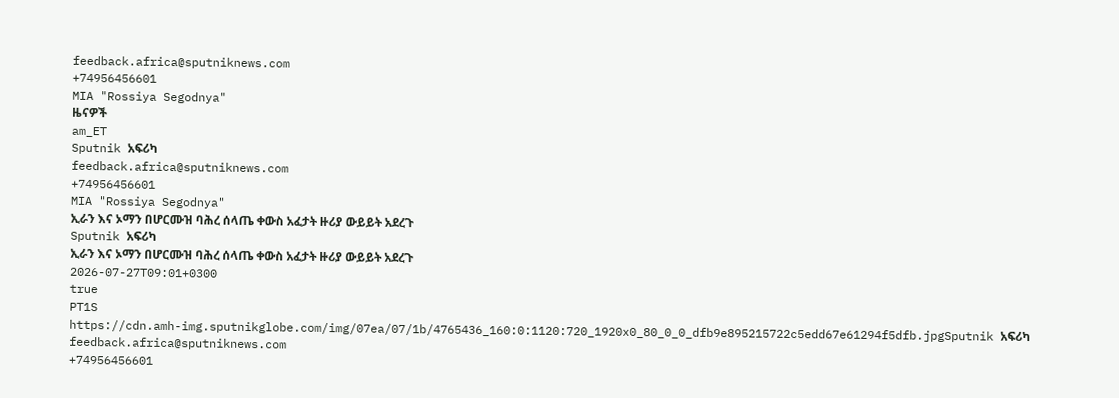feedback.africa@sputniknews.com
+74956456601
MIA "Rossiya Segodnya"
ዜናዎች
am_ET
Sputnik አፍሪካ
feedback.africa@sputniknews.com
+74956456601
MIA "Rossiya Segodnya"
ኢራን እና ኦማን በሆርሙዝ ባሕረ ሰላጤ ቀውስ አፈታት ዙሪያ ውይይት አደረጉ
Sputnik አፍሪካ
ኢራን እና ኦማን በሆርሙዝ ባሕረ ሰላጤ ቀውስ አፈታት ዙሪያ ውይይት አደረጉ
2026-07-27T09:01+0300
true
PT1S
https://cdn.amh-img.sputnikglobe.com/img/07ea/07/1b/4765436_160:0:1120:720_1920x0_80_0_0_dfb9e895215722c5edd67e61294f5dfb.jpgSputnik አፍሪካ
feedback.africa@sputniknews.com
+74956456601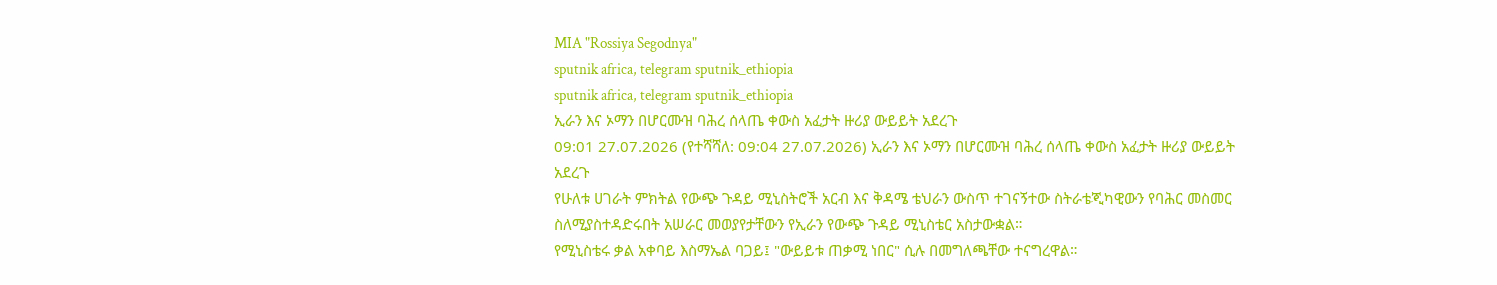MIA "Rossiya Segodnya"
sputnik africa, telegram sputnik_ethiopia
sputnik africa, telegram sputnik_ethiopia
ኢራን እና ኦማን በሆርሙዝ ባሕረ ሰላጤ ቀውስ አፈታት ዙሪያ ውይይት አደረጉ
09:01 27.07.2026 (የተሻሻለ: 09:04 27.07.2026) ኢራን እና ኦማን በሆርሙዝ ባሕረ ሰላጤ ቀውስ አፈታት ዙሪያ ውይይት አደረጉ
የሁለቱ ሀገራት ምክትል የውጭ ጉዳይ ሚኒስትሮች አርብ እና ቅዳሜ ቴህራን ውስጥ ተገናኝተው ስትራቴጂካዊውን የባሕር መስመር ስለሚያስተዳድሩበት አሠራር መወያየታቸውን የኢራን የውጭ ጉዳይ ሚኒስቴር አስታውቋል።
የሚኒስቴሩ ቃል አቀባይ እስማኤል ባጋይ፤ "ውይይቱ ጠቃሚ ነበር" ሲሉ በመግለጫቸው ተናግረዋል።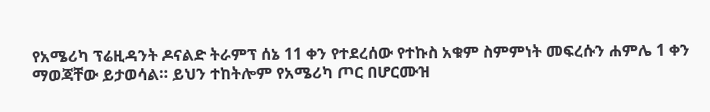የአሜሪካ ፕሬዚዳንት ዶናልድ ትራምፕ ሰኔ 11 ቀን የተደረሰው የተኩስ አቁም ስምምነት መፍረሱን ሐምሌ 1 ቀን ማወጃቸው ይታወሳል። ይህን ተከትሎም የአሜሪካ ጦር በሆርሙዝ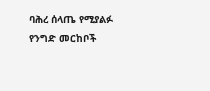ባሕረ ሰላጤ የሚያልፉ የንግድ መርከቦች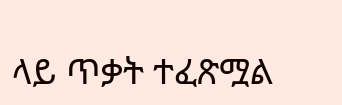ላይ ጥቃት ተፈጽሟል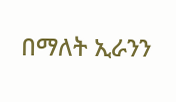በማለት ኢራንን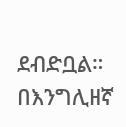ደብድቧል።
በእንግሊዘኛ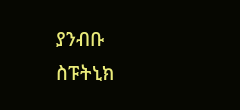ያንብቡ
ስፑትኒክ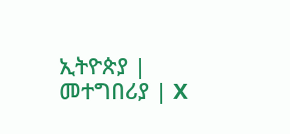ኢትዮጵያ | መተግበሪያ | X